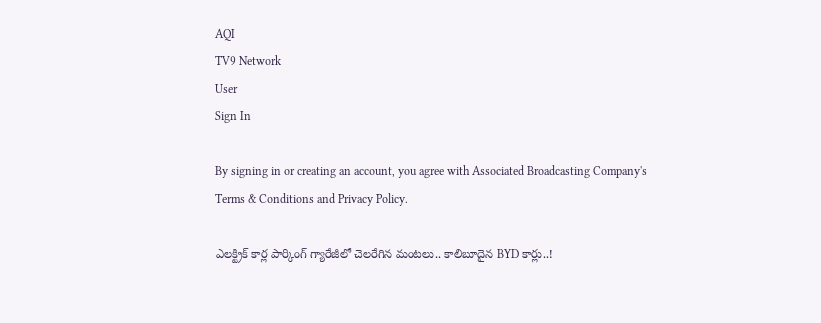AQI
TV9 Network
User
Sign In

By signing in or creating an account, you agree with Associated Broadcasting Company's Terms & Conditions and Privacy Policy.

ఎలక్ట్రిక్ కార్ల పార్కింగ్ గ్యారేజీలో చెలరేగిన మంటలు.. కాలిబూదైన BYD కార్లు..!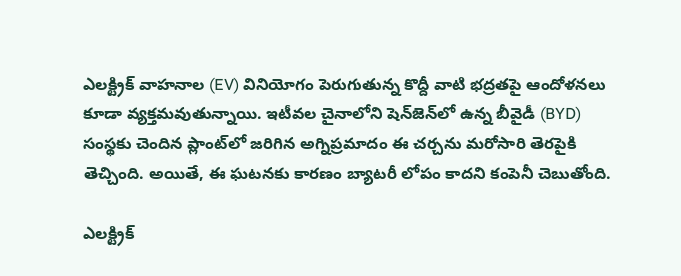ఎలక్ట్రిక్ వాహనాల (EV) వినియోగం పెరుగుతున్న కొద్దీ వాటి భద్రతపై ఆందోళనలు కూడా వ్యక్తమవుతున్నాయి. ఇటీవల చైనాలోని షెన్‌జెన్‌లో ఉన్న బీవైడీ (BYD) సంస్థకు చెందిన ప్లాంట్‌లో జరిగిన అగ్నిప్రమాదం ఈ చర్చను మరోసారి తెరపైకి తెచ్చింది. అయితే, ఈ ఘటనకు కారణం బ్యాటరీ లోపం కాదని కంపెనీ చెబుతోంది.

ఎలక్ట్రిక్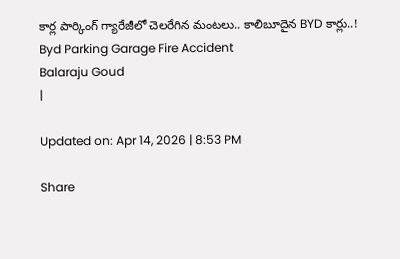కార్ల పార్కింగ్ గ్యారేజీలో చెలరేగిన మంటలు.. కాలిబూదైన BYD కార్లు..!
Byd Parking Garage Fire Accident
Balaraju Goud
|

Updated on: Apr 14, 2026 | 8:53 PM

Share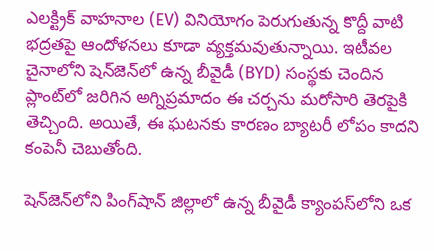ఎలక్ట్రిక్ వాహనాల (EV) వినియోగం పెరుగుతున్న కొద్దీ వాటి భద్రతపై ఆందోళనలు కూడా వ్యక్తమవుతున్నాయి. ఇటీవల చైనాలోని షెన్‌జెన్‌లో ఉన్న బీవైడీ (BYD) సంస్థకు చెందిన ప్లాంట్‌లో జరిగిన అగ్నిప్రమాదం ఈ చర్చను మరోసారి తెరపైకి తెచ్చింది. అయితే, ఈ ఘటనకు కారణం బ్యాటరీ లోపం కాదని కంపెనీ చెబుతోంది.

షెన్‌జెన్‌లోని పింగ్‌షాన్ జిల్లాలో ఉన్న బీవైడీ క్యాంపస్‌లోని ఒక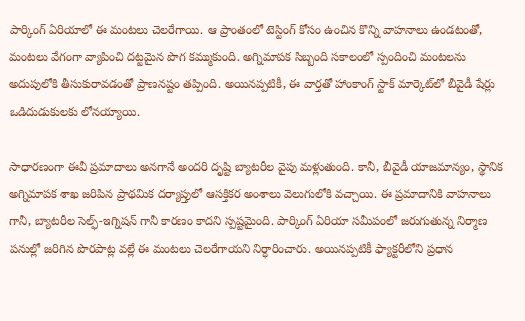పార్కింగ్ ఏరియాలో ఈ మంటలు చెలరేగాయి. ఆ ప్రాంతంలో టెస్టింగ్ కోసం ఉంచిన కొన్ని వాహనాలు ఉండటంతో, మంటలు వేగంగా వ్యాపించి దట్టమైన పొగ కమ్ముకుంది. అగ్నిమాపక సిబ్బంది సకాలంలో స్పందించి మంటలను అదుపులోకి తీసుకురావడంతో ప్రాణనష్టం తప్పింది. అయినప్పటికీ, ఈ వార్తతో హాంకాంగ్ స్టాక్ మార్కెట్‌లో బీవైడీ షేర్లు ఒడిదుడుకులకు లోనయ్యాయి.

సాధారణంగా ఈవీ ప్రమాదాలు అనగానే అందరి దృష్టి బ్యాటరీల వైపు మళ్లుతుంది. కానీ, బీవైడీ యాజమాన్యం, స్థానిక అగ్నిమాపక శాఖ జరిపిన ప్రాథమిక దర్యాప్తులో ఆసక్తికర అంశాలు వెలుగులోకి వచ్చాయి. ఈ ప్రమాదానికి వాహనాలు గానీ, బ్యాటరీల సెల్ఫ్-ఇగ్నిషన్ గానీ కారణం కాదని స్పష్టమైంది. పార్కింగ్ ఏరియా సమీపంలో జరుగుతున్న నిర్మాణ పనుల్లో జరిగిన పొరపాట్ల వల్లే ఈ మంటలు చెలరేగాయని నిర్ధారించారు. అయినప్పటికీ ఫ్యాక్టరీలోని ప్రధాన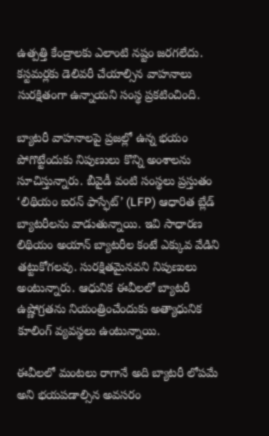ఉత్పత్తి కేంద్రాలకు ఎలాంటి నష్టం జరగలేదు. కస్టమర్లకు డెలివరీ చేయాల్సిన వాహనాలు సురక్షితంగా ఉన్నాయని సంస్థ ప్రకటించింది.

బ్యాటరీ వాహనాలపై ప్రజల్లో ఉన్న భయం పోగొట్టేందుకు నిపుణులు కొన్ని అంశాలను సూచిస్తున్నారు. బీవైడీ వంటి సంస్థలు ప్రస్తుతం ‘లిథియం ఐరన్ ఫాస్ఫేట్’ (LFP) ఆధారిత బ్లేడ్ బ్యాటరీలను వాడుతున్నాయి. ఇవి సాధారణ లిథియం అయాన్ బ్యాటరీల కంటే ఎక్కువ వేడిని తట్టుకోగలవు. సురక్షితమైనవని నిపుణులు అంటున్నారు. ఆధునిక ఈవీలలో బ్యాటరీ ఉష్ణోగ్రతను నియంత్రించేందుకు అత్యాధునిక కూలింగ్ వ్యవస్థలు ఉంటున్నాయి.

ఈవీలలో మంటలు రాగానే అది బ్యాటరీ లోపమే అని భయపడాల్సిన అవసరం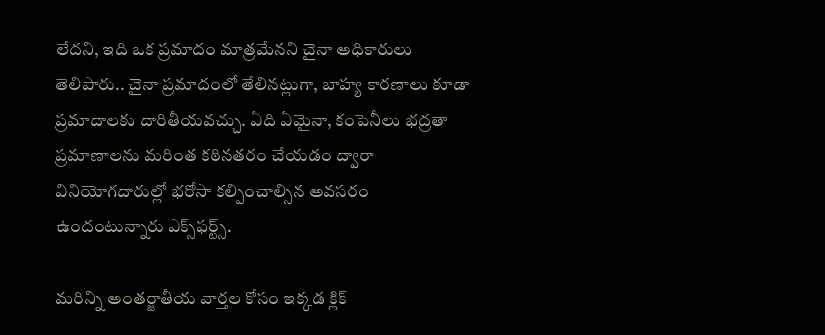లేదని, ఇది ఒక ప్రమాదం మాత్రమేనని చైనా అధికారులు తెలిపారు.. చైనా ప్రమాదంలో తేలినట్లుగా, బాహ్య కారణాలు కూడా ప్రమాదాలకు దారితీయవచ్చు. ఏది ఏమైనా, కంపెనీలు భద్రతా ప్రమాణాలను మరింత కఠినతరం చేయడం ద్వారా వినియోగదారుల్లో భరోసా కల్పించాల్సిన అవసరం ఉందంటున్నారు ఎక్స్‌ఫర్ట్స్.

మరిన్ని అంతర్జాతీయ వార్తల కోసం ఇక్కడ క్లిక్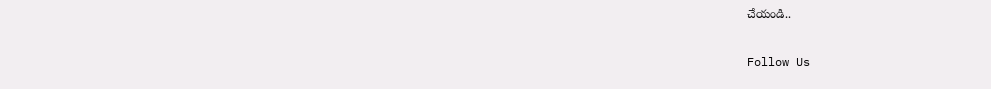చేయండి..

Follow Us